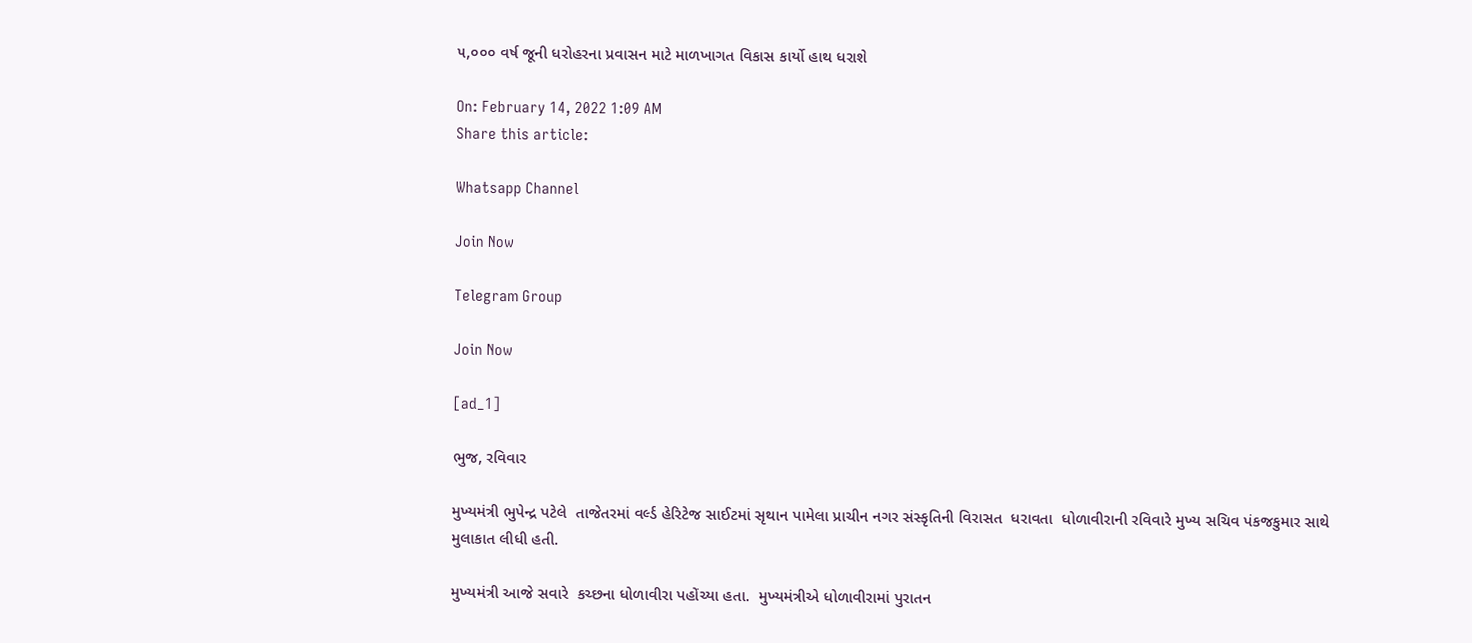૫,૦૦૦ વર્ષ જૂની ધરોહરના પ્રવાસન માટે માળખાગત વિકાસ કાર્યો હાથ ધરાશે

On: February 14, 2022 1:09 AM
Share this article:

Whatsapp Channel

Join Now

Telegram Group

Join Now

[ad_1]

ભુજ, રવિવાર

મુખ્યમંત્રી ભુપેન્દ્ર પટેલે  તાજેતરમાં વર્લ્ડ હેરિટેજ સાઈટમાં સૃથાન પામેલા પ્રાચીન નગર સંસ્કૃતિની વિરાસત  ધરાવતા  ધોળાવીરાની રવિવારે મુખ્ય સચિવ પંકજકુમાર સાથે મુલાકાત લીધી હતી.

મુખ્યમંત્રી આજે સવારે  કચ્છના ધોળાવીરા પહોંચ્યા હતા.  મુખ્યમંત્રીએ ધોળાવીરામાં પુરાતન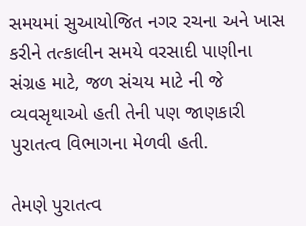સમયમાં સુઆયોજિત નગર રચના અને ખાસ કરીને તત્કાલીન સમયે વરસાદી પાણીના સંગ્રહ માટે, જળ સંચય માટે ની જે વ્યવસૃથાઓ હતી તેની પણ જાણકારી પુરાતત્વ વિભાગના મેળવી હતી.

તેમણે પુરાતત્વ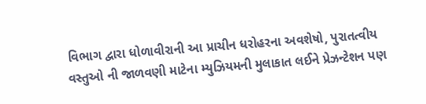વિભાગ દ્વારા ધોળાવીરાની આ પ્રાચીન ધરોહરના અવશેષો, પુરાતત્વીય  વસ્તુઓ ની જાળવણી માટેના મ્યુઝિયમની મુલાકાત લઈને પ્રેઝન્ટેશન પણ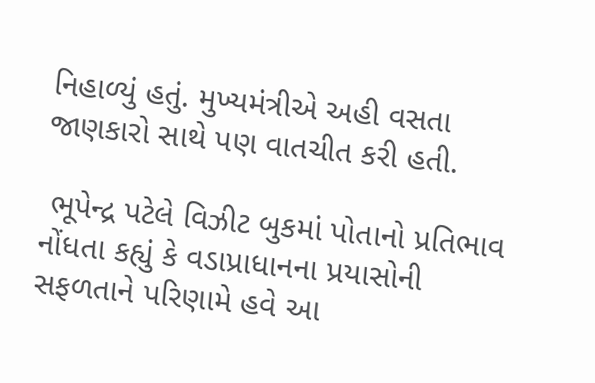નિહાળ્યું હતું. મુખ્યમંત્રીએ અહી વસતા જાણકારો સાથે પણ વાતચીત કરી હતી.

 ભૂપેન્દ્ર પટેલે વિઝીટ બુકમાં પોતાનો પ્રતિભાવ નોંધતા કહ્યું કે વડાપ્રાધાનના પ્રયાસોની સફળતાને પરિણામે હવે આ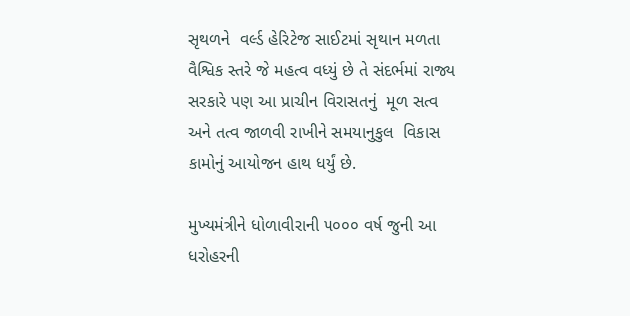સૃથળને  વર્લ્ડ હેરિટેજ સાઈટમાં સૃથાન મળતા  વૈશ્વિક સ્તરે જે મહત્વ વધ્યું છે તે સંદર્ભમાં રાજ્ય સરકારે પણ આ પ્રાચીન વિરાસતનું  મૂળ સત્વ અને તત્વ જાળવી રાખીને સમયાનુકુલ  વિકાસ  કામોનું આયોજન હાથ ધર્યું છે.

મુખ્યમંત્રીને ધોળાવીરાની ૫૦૦૦ વર્ષ જુની આ ધરોહરની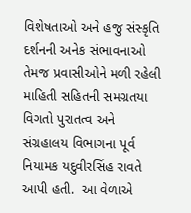વિશેષતાઓ અને હજુ સંસ્કૃતિ દર્શનની અનેક સંભાવનાઓ તેમજ પ્રવાસીઓને મળી રહેલી માહિતી સહિતની સમગ્રતયા વિગતો પુરાતત્વ અને સંગ્રહાલય વિભાગના પૂર્વ નિયામક યદુવીરસિંહ રાવતે આપી હતી.  આ વેળાએ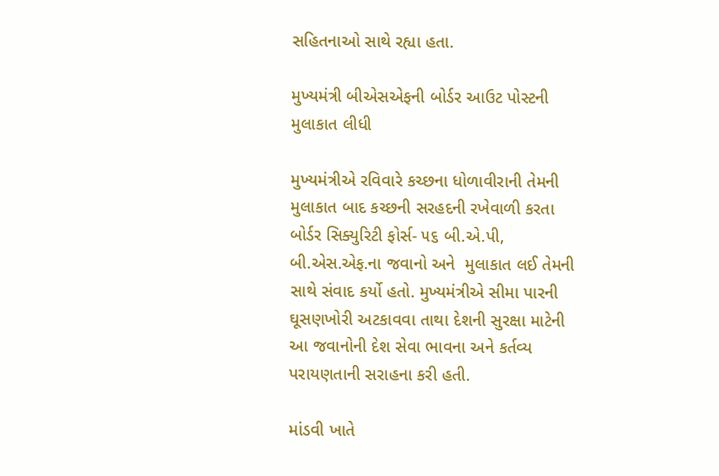સહિતનાઓ સાથે રહ્યા હતા.

મુખ્યમંત્રી બીએસએફની બોર્ડર આઉટ પોસ્ટની મુલાકાત લીધી

મુખ્યમંત્રીએ રવિવારે કચ્છના ધોળાવીરાની તેમની મુલાકાત બાદ કચ્છની સરહદની રખેવાળી કરતા બોર્ડર સિક્યુરિટી ફોર્સ- ૫૬ બી.એ.પી, બી.એસ.એફ.ના જવાનો અને  મુલાકાત લઈ તેમની સાથે સંવાદ કર્યો હતો. મુખ્યમંત્રીએ સીમા પારની ઘૂસણખોરી અટકાવવા તાથા દેશની સુરક્ષા માટેની આ જવાનોની દેશ સેવા ભાવના અને કર્તવ્ય પરાયણતાની સરાહના કરી હતી.

માંડવી ખાતે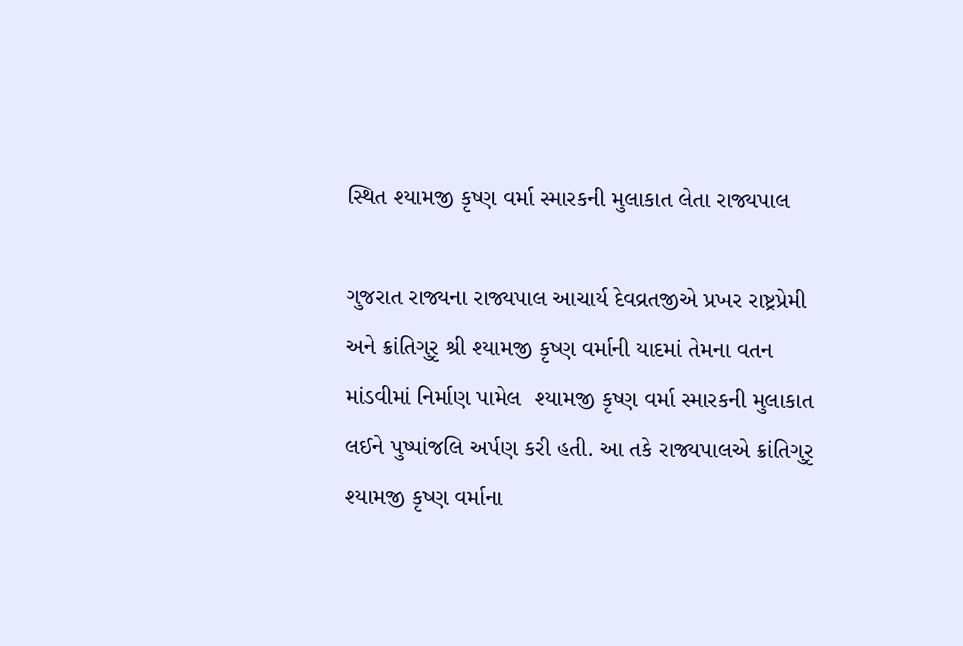સ્થિત શ્યામજી કૃષ્ણ વર્મા સ્મારકની મુલાકાત લેતા રાજ્યપાલ

ગુજરાત રાજ્યના રાજ્યપાલ આચાર્ય દેવવ્રતજીએ પ્રખર રાષ્ટ્રપ્રેમી અને ક્રાંતિગુરૃ શ્રી શ્યામજી કૃષ્ણ વર્માની યાદમાં તેમના વતન માંડવીમાં નિર્માણ પામેલ  શ્યામજી કૃષ્ણ વર્મા સ્મારકની મુલાકાત લઈને પુષ્પાંજલિ અર્પણ કરી હતી. આ તકે રાજ્યપાલએ ક્રાંતિગુરૃ શ્યામજી કૃષ્ણ વર્માના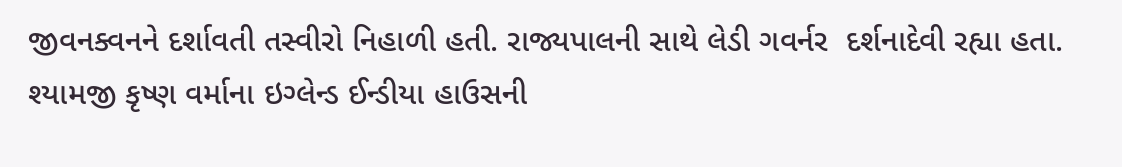જીવનક્વનને દર્શાવતી તસ્વીરો નિહાળી હતી. રાજ્યપાલની સાથે લેડી ગવર્નર  દર્શનાદેવી રહ્યા હતા. શ્યામજી કૃષ્ણ વર્માના ઇગ્લેન્ડ ઈન્ડીયા હાઉસની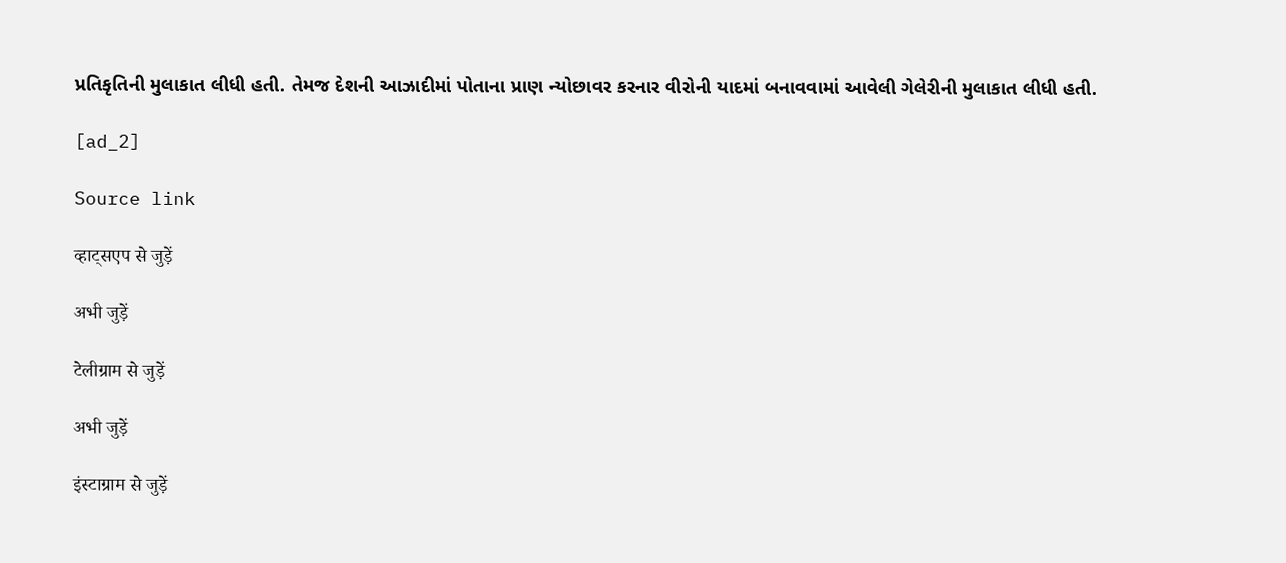પ્રતિકૃતિની મુલાકાત લીધી હતી. તેમજ દેશની આઝાદીમાં પોતાના પ્રાણ ન્યોછાવર કરનાર વીરોની યાદમાં બનાવવામાં આવેલી ગેલેરીની મુલાકાત લીધી હતી.

[ad_2]

Source link

व्हाट्सएप से जुड़ें

अभी जुड़ें

टेलीग्राम से जुड़ें

अभी जुड़ें

इंस्टाग्राम से जुड़ें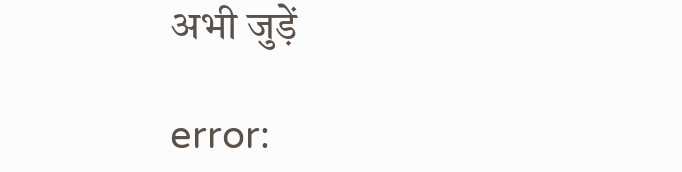अभी जुड़ें

error: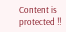Content is protected !!